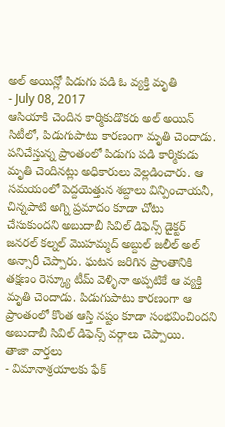అల్ అయిన్లో పిడుగు పడి ఓ వ్యక్తి మృతి
- July 08, 2017
ఆసియాకి చెందిన కార్మికుడొకరు అల్ అయిన్ సిటీలో, పిడుగుపాటు కారణంగా మృతి చెందాడు. పనిచేస్తున్న ప్రాంతంలో పిడుగు పడి కార్మికుడు మృతి చెందినట్లు అధికారులు వెల్లడించారు. ఆ సమయంలో పెద్దయెత్తున శబ్దాలు విన్పించాయనీ, చిన్నపాటి అగ్ని ప్రమాదం కూడా చోటు చేసుకుందని అబుదాబీ సివిల్ డిఫెన్స్ డైక్టర్ జనరల్ కల్నల్ మొహమ్మద్ అబ్దుల్ జలీల్ అల్ అన్సారీ చెప్పారు. ఘటన జరిగిన ప్రాంతానికి తక్షణం రెస్క్యూ టీమ్ వెళ్ళినా అప్పటికే ఆ వ్యక్తి మృతి చెందాడు. పిడుగుపాటు కారణంగా ఆ ప్రాంతంలో కొంత ఆస్తి నష్టం కూడా సంభవించిందని అబుదాబీ సివిల్ డిఫెన్స్ వర్గాలు చెప్పాయి.
తాజా వార్తలు
- విమానాశ్రయాలకు ఫేక్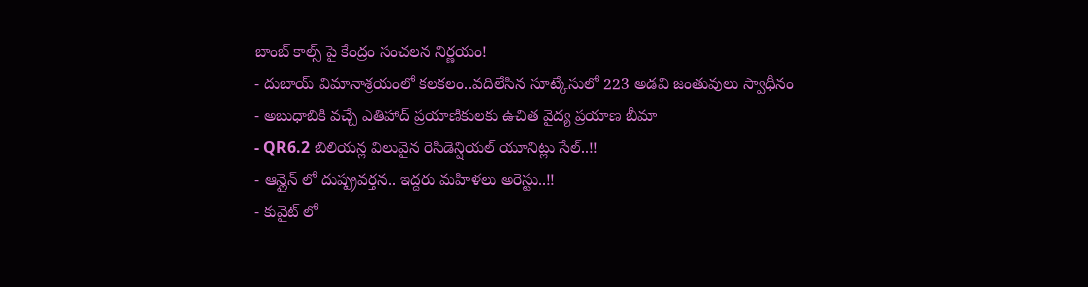బాంబ్ కాల్స్ పై కేంద్రం సంచలన నిర్ణయం!
- దుబాయ్ విమానాశ్రయంలో కలకలం..వదిలేసిన సూట్కేసులో 223 అడవి జంతువులు స్వాధీనం
- అబుధాబికి వచ్చే ఎతిహాద్ ప్రయాణికులకు ఉచిత వైద్య ప్రయాణ బీమా
- QR6.2 బిలియన్ల విలువైన రెసిడెన్షియల్ యూనిట్లు సేల్..!!
- ఆన్లైన్ లో దుష్ప్రవర్తన.. ఇద్దరు మహిళలు అరెస్టు..!!
- కువైట్ లో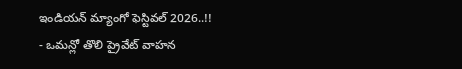ఇండియన్ మ్యాంగో ఫెస్టివల్ 2026..!!
- ఒమన్లో తొలి ప్రైవేట్ వాహన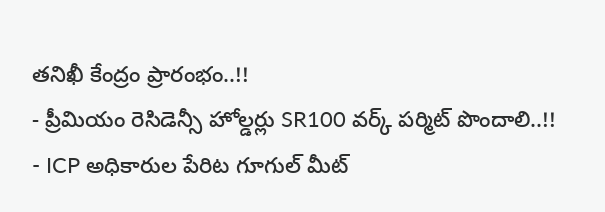తనిఖీ కేంద్రం ప్రారంభం..!!
- ప్రీమియం రెసిడెన్సీ హోల్డర్లు SR100 వర్క్ పర్మిట్ పొందాలి..!!
- ICP అధికారుల పేరిట గూగుల్ మీట్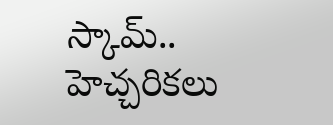స్కామ్.. హెచ్చరికలు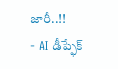జారీ..!!
- AI డీప్ఫేక్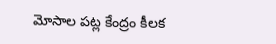మోసాల పట్ల కేంద్రం కీలక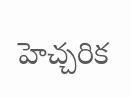హెచ్చరిక